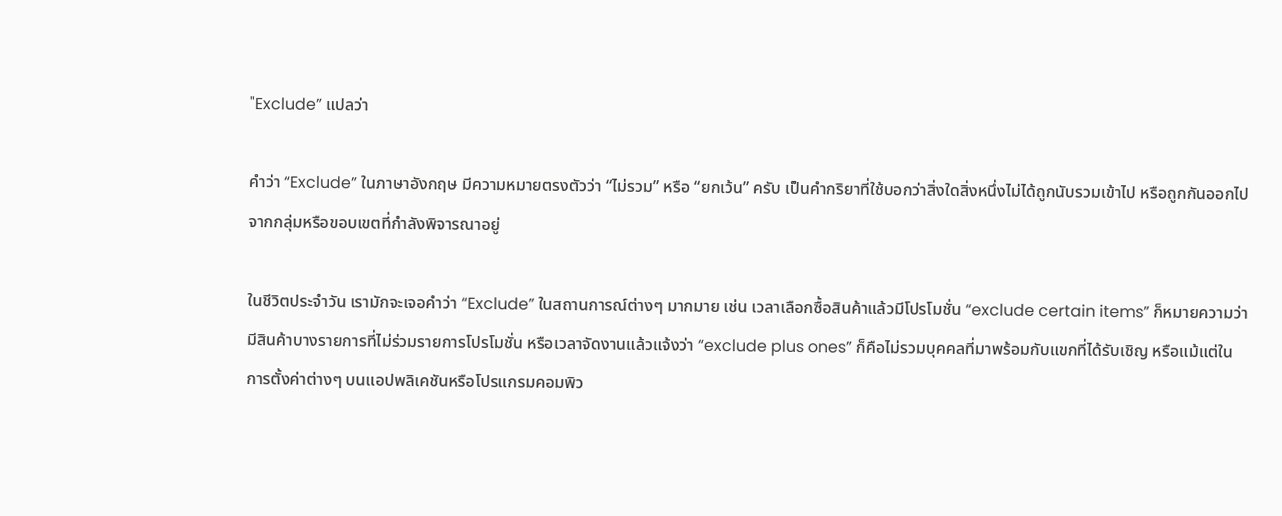"Exclude” แปลว่า

คำว่า “Exclude” ในภาษาอังกฤษ มีความหมายตรงตัวว่า “ไม่รวม” หรือ “ยกเว้น” ครับ เป็นคำกริยาที่ใช้บอกว่าสิ่งใดสิ่งหนึ่งไม่ได้ถูกนับรวมเข้าไป หรือถูกกันออกไปจากกลุ่มหรือขอบเขตที่กำลังพิจารณาอยู่

ในชีวิตประจำวัน เรามักจะเจอคำว่า “Exclude” ในสถานการณ์ต่างๆ มากมาย เช่น เวลาเลือกซื้อสินค้าแล้วมีโปรโมชั่น “exclude certain items” ก็หมายความว่ามีสินค้าบางรายการที่ไม่ร่วมรายการโปรโมชั่น หรือเวลาจัดงานแล้วแจ้งว่า “exclude plus ones” ก็คือไม่รวมบุคคลที่มาพร้อมกับแขกที่ได้รับเชิญ หรือแม้แต่ในการตั้งค่าต่างๆ บนแอปพลิเคชันหรือโปรแกรมคอมพิว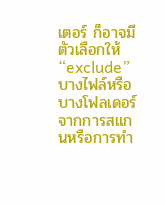เตอร์ ก็อาจมีตัวเลือกให้ “exclude” บางไฟล์หรือบางโฟลเดอร์จากการสแกนหรือการทำ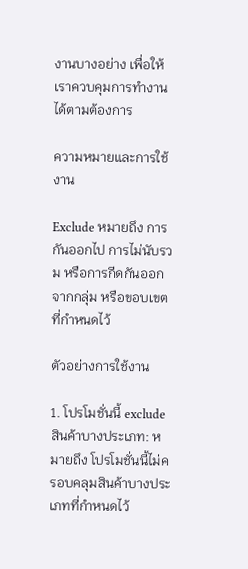งานบางอย่าง เพื่อให้เราควบคุมการทำงานได้ตามต้องการ

ความหมายและการใช้งาน

Exclude หมายถึง การกันออกไป การไม่นับรวม หรือการกีดกันออกจากกลุ่ม หรือขอบเขตที่กำหนดไว้

ตัวอย่างการใช้งาน

1. โปรโมชั่นนี้ exclude สินค้าบางประเภท: หมายถึง โปรโมชั่นนี้ไม่ครอบคลุมสินค้าบางประเภทที่กำหนดไว้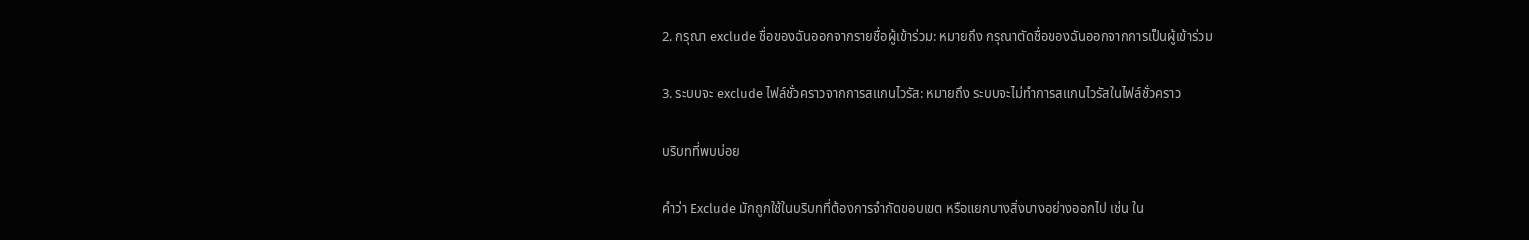2. กรุณา exclude ชื่อของฉันออกจากรายชื่อผู้เข้าร่วม: หมายถึง กรุณาตัดชื่อของฉันออกจากการเป็นผู้เข้าร่วม

3. ระบบจะ exclude ไฟล์ชั่วคราวจากการสแกนไวรัส: หมายถึง ระบบจะไม่ทำการสแกนไวรัสในไฟล์ชั่วคราว

บริบทที่พบบ่อย

คำว่า Exclude มักถูกใช้ในบริบทที่ต้องการจำกัดขอบเขต หรือแยกบางสิ่งบางอย่างออกไป เช่น ใน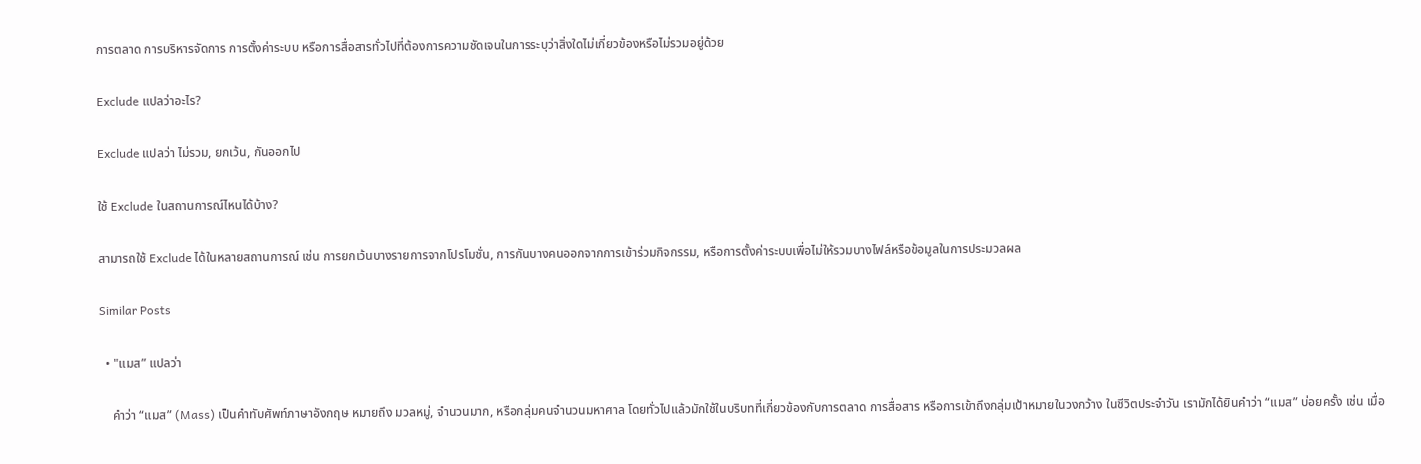การตลาด การบริหารจัดการ การตั้งค่าระบบ หรือการสื่อสารทั่วไปที่ต้องการความชัดเจนในการระบุว่าสิ่งใดไม่เกี่ยวข้องหรือไม่รวมอยู่ด้วย

Exclude แปลว่าอะไร?

Exclude แปลว่า ไม่รวม, ยกเว้น, กันออกไป

ใช้ Exclude ในสถานการณ์ไหนได้บ้าง?

สามารถใช้ Exclude ได้ในหลายสถานการณ์ เช่น การยกเว้นบางรายการจากโปรโมชั่น, การกันบางคนออกจากการเข้าร่วมกิจกรรม, หรือการตั้งค่าระบบเพื่อไม่ให้รวมบางไฟล์หรือข้อมูลในการประมวลผล

Similar Posts

  • "แมส” แปลว่า

    คำว่า “แมส” (Mass) เป็นคำทับศัพท์ภาษาอังกฤษ หมายถึง มวลหมู่, จำนวนมาก, หรือกลุ่มคนจำนวนมหาศาล โดยทั่วไปแล้วมักใช้ในบริบทที่เกี่ยวข้องกับการตลาด การสื่อสาร หรือการเข้าถึงกลุ่มเป้าหมายในวงกว้าง ในชีวิตประจำวัน เรามักได้ยินคำว่า “แมส” บ่อยครั้ง เช่น เมื่อ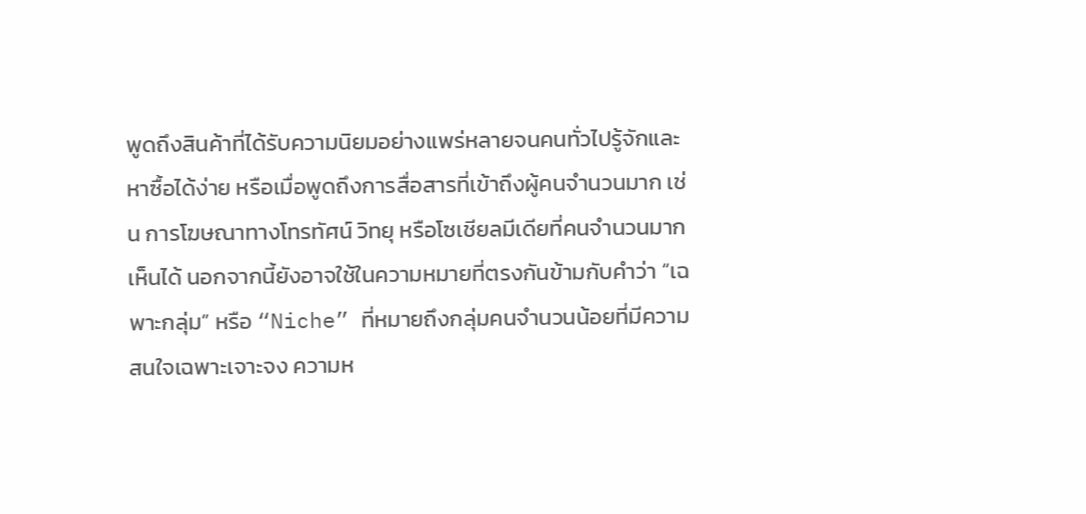พูดถึงสินค้าที่ได้รับความนิยมอย่างแพร่หลายจนคนทั่วไปรู้จักและหาซื้อได้ง่าย หรือเมื่อพูดถึงการสื่อสารที่เข้าถึงผู้คนจำนวนมาก เช่น การโฆษณาทางโทรทัศน์ วิทยุ หรือโซเชียลมีเดียที่คนจำนวนมากเห็นได้ นอกจากนี้ยังอาจใช้ในความหมายที่ตรงกันข้ามกับคำว่า “เฉพาะกลุ่ม” หรือ “Niche” ที่หมายถึงกลุ่มคนจำนวนน้อยที่มีความสนใจเฉพาะเจาะจง ความห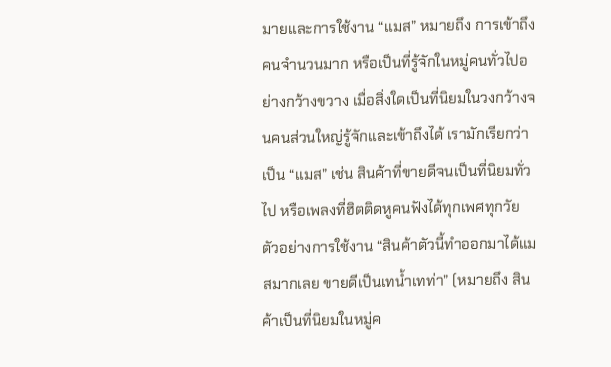มายและการใช้งาน “แมส” หมายถึง การเข้าถึงคนจำนวนมาก หรือเป็นที่รู้จักในหมู่คนทั่วไปอย่างกว้างขวาง เมื่อสิ่งใดเป็นที่นิยมในวงกว้างจนคนส่วนใหญ่รู้จักและเข้าถึงได้ เรามักเรียกว่าเป็น “แมส” เช่น สินค้าที่ขายดีจนเป็นที่นิยมทั่วไป หรือเพลงที่ฮิตติดหูคนฟังได้ทุกเพศทุกวัย ตัวอย่างการใช้งาน “สินค้าตัวนี้ทำออกมาได้แมสมากเลย ขายดีเป็นเทน้ำเทท่า” (หมายถึง สินค้าเป็นที่นิยมในหมู่ค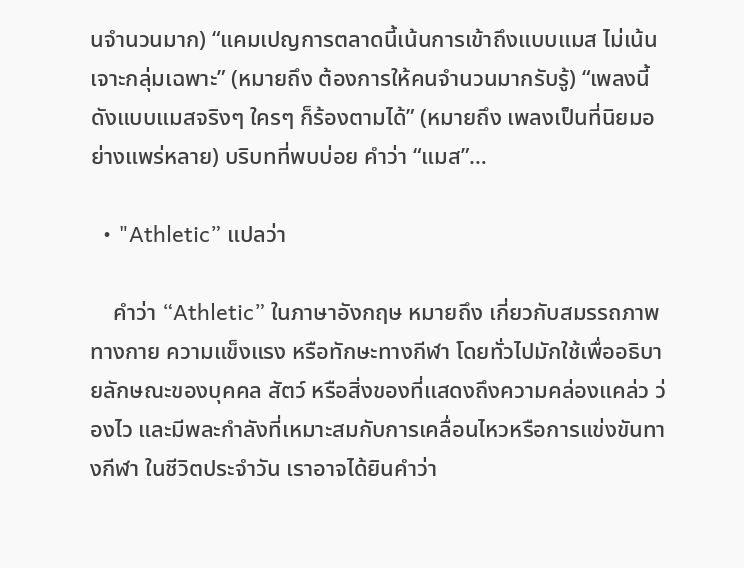นจำนวนมาก) “แคมเปญการตลาดนี้เน้นการเข้าถึงแบบแมส ไม่เน้นเจาะกลุ่มเฉพาะ” (หมายถึง ต้องการให้คนจำนวนมากรับรู้) “เพลงนี้ดังแบบแมสจริงๆ ใครๆ ก็ร้องตามได้” (หมายถึง เพลงเป็นที่นิยมอย่างแพร่หลาย) บริบทที่พบบ่อย คำว่า “แมส”…

  • "Athletic” แปลว่า

    คำว่า “Athletic” ในภาษาอังกฤษ หมายถึง เกี่ยวกับสมรรถภาพทางกาย ความแข็งแรง หรือทักษะทางกีฬา โดยทั่วไปมักใช้เพื่ออธิบายลักษณะของบุคคล สัตว์ หรือสิ่งของที่แสดงถึงความคล่องแคล่ว ว่องไว และมีพละกำลังที่เหมาะสมกับการเคลื่อนไหวหรือการแข่งขันทางกีฬา ในชีวิตประจำวัน เราอาจได้ยินคำว่า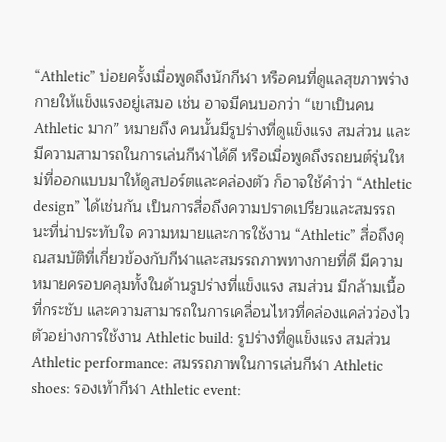“Athletic” บ่อยครั้งเมื่อพูดถึงนักกีฬา หรือคนที่ดูแลสุขภาพร่างกายให้แข็งแรงอยู่เสมอ เช่น อาจมีคนบอกว่า “เขาเป็นคน Athletic มาก” หมายถึง คนนั้นมีรูปร่างที่ดูแข็งแรง สมส่วน และมีความสามารถในการเล่นกีฬาได้ดี หรือเมื่อพูดถึงรถยนต์รุ่นใหม่ที่ออกแบบมาให้ดูสปอร์ตและคล่องตัว ก็อาจใช้คำว่า “Athletic design” ได้เช่นกัน เป็นการสื่อถึงความปราดเปรียวและสมรรถนะที่น่าประทับใจ ความหมายและการใช้งาน “Athletic” สื่อถึงคุณสมบัติที่เกี่ยวข้องกับกีฬาและสมรรถภาพทางกายที่ดี มีความหมายครอบคลุมทั้งในด้านรูปร่างที่แข็งแรง สมส่วน มีกล้ามเนื้อที่กระชับ และความสามารถในการเคลื่อนไหวที่คล่องแคล่วว่องไว ตัวอย่างการใช้งาน Athletic build: รูปร่างที่ดูแข็งแรง สมส่วน Athletic performance: สมรรถภาพในการเล่นกีฬา Athletic shoes: รองเท้ากีฬา Athletic event: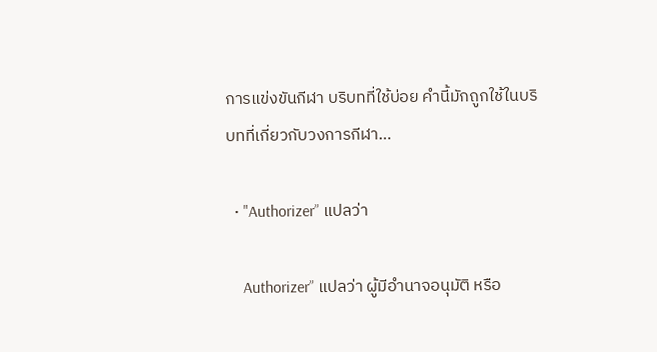การแข่งขันกีฬา บริบทที่ใช้บ่อย คำนี้มักถูกใช้ในบริบทที่เกี่ยวกับวงการกีฬา…

  • "Authorizer” แปลว่า

    Authorizer” แปลว่า ผู้มีอำนาจอนุมัติ หรือ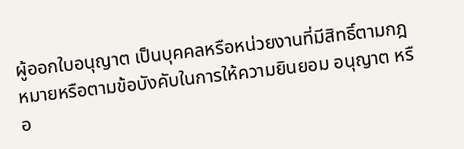ผู้ออกใบอนุญาต เป็นบุคคลหรือหน่วยงานที่มีสิทธิ์ตามกฎหมายหรือตามข้อบังคับในการให้ความยินยอม อนุญาต หรือ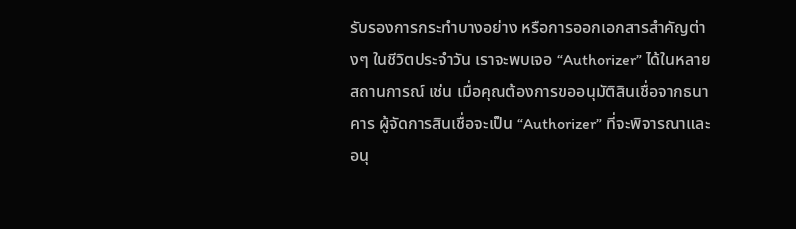รับรองการกระทำบางอย่าง หรือการออกเอกสารสำคัญต่างๆ ในชีวิตประจำวัน เราจะพบเจอ “Authorizer” ได้ในหลายสถานการณ์ เช่น เมื่อคุณต้องการขออนุมัติสินเชื่อจากธนาคาร ผู้จัดการสินเชื่อจะเป็น “Authorizer” ที่จะพิจารณาและอนุ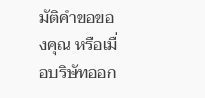มัติคำขอของคุณ หรือเมื่อบริษัทออก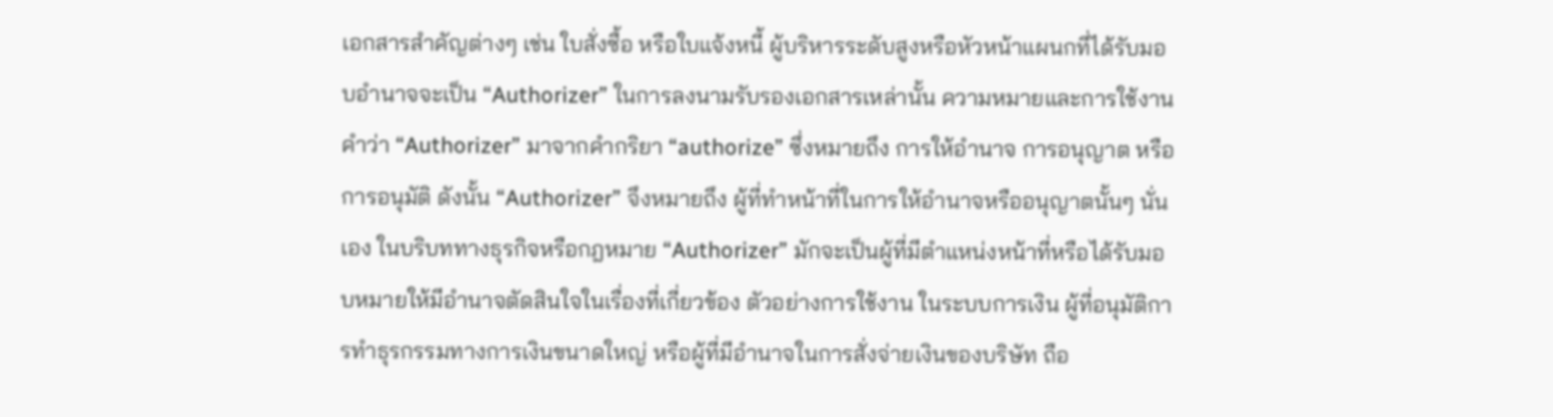เอกสารสำคัญต่างๆ เช่น ใบสั่งซื้อ หรือใบแจ้งหนี้ ผู้บริหารระดับสูงหรือหัวหน้าแผนกที่ได้รับมอบอำนาจจะเป็น “Authorizer” ในการลงนามรับรองเอกสารเหล่านั้น ความหมายและการใช้งาน คำว่า “Authorizer” มาจากคำกริยา “authorize” ซึ่งหมายถึง การให้อำนาจ การอนุญาต หรือการอนุมัติ ดังนั้น “Authorizer” จึงหมายถึง ผู้ที่ทำหน้าที่ในการให้อำนาจหรืออนุญาตนั้นๆ นั่นเอง ในบริบททางธุรกิจหรือกฎหมาย “Authorizer” มักจะเป็นผู้ที่มีตำแหน่งหน้าที่หรือได้รับมอบหมายให้มีอำนาจตัดสินใจในเรื่องที่เกี่ยวข้อง ตัวอย่างการใช้งาน ในระบบการเงิน ผู้ที่อนุมัติการทำธุรกรรมทางการเงินขนาดใหญ่ หรือผู้ที่มีอำนาจในการสั่งจ่ายเงินของบริษัท ถือ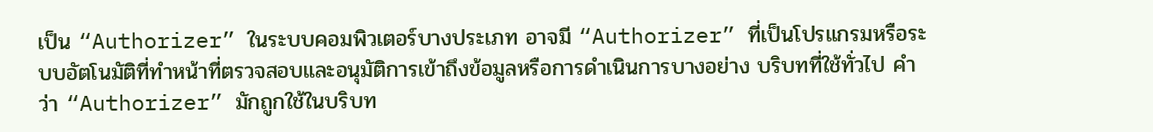เป็น “Authorizer” ในระบบคอมพิวเตอร์บางประเภท อาจมี “Authorizer” ที่เป็นโปรแกรมหรือระบบอัตโนมัติที่ทำหน้าที่ตรวจสอบและอนุมัติการเข้าถึงข้อมูลหรือการดำเนินการบางอย่าง บริบทที่ใช้ทั่วไป คำว่า “Authorizer” มักถูกใช้ในบริบท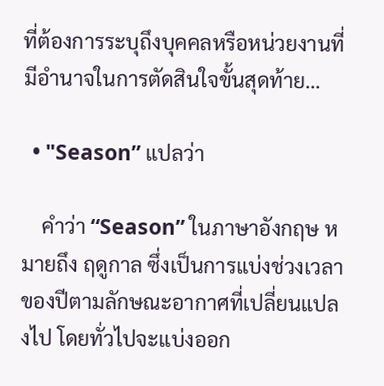ที่ต้องการระบุถึงบุคคลหรือหน่วยงานที่มีอำนาจในการตัดสินใจขั้นสุดท้าย…

  • "Season” แปลว่า

    คำว่า “Season” ในภาษาอังกฤษ หมายถึง ฤดูกาล ซึ่งเป็นการแบ่งช่วงเวลาของปีตามลักษณะอากาศที่เปลี่ยนแปลงไป โดยทั่วไปจะแบ่งออก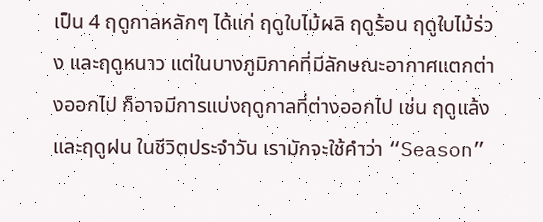เป็น 4 ฤดูกาลหลักๆ ได้แก่ ฤดูใบไม้ผลิ ฤดูร้อน ฤดูใบไม้ร่วง และฤดูหนาว แต่ในบางภูมิภาคที่มีลักษณะอากาศแตกต่างออกไป ก็อาจมีการแบ่งฤดูกาลที่ต่างออกไป เช่น ฤดูแล้งและฤดูฝน ในชีวิตประจำวัน เรามักจะใช้คำว่า “Season”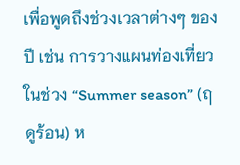เพื่อพูดถึงช่วงเวลาต่างๆ ของปี เช่น การวางแผนท่องเที่ยวในช่วง “Summer season” (ฤดูร้อน) ห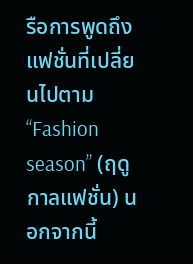รือการพูดถึงแฟชั่นที่เปลี่ยนไปตาม “Fashion season” (ฤดูกาลแฟชั่น) นอกจากนี้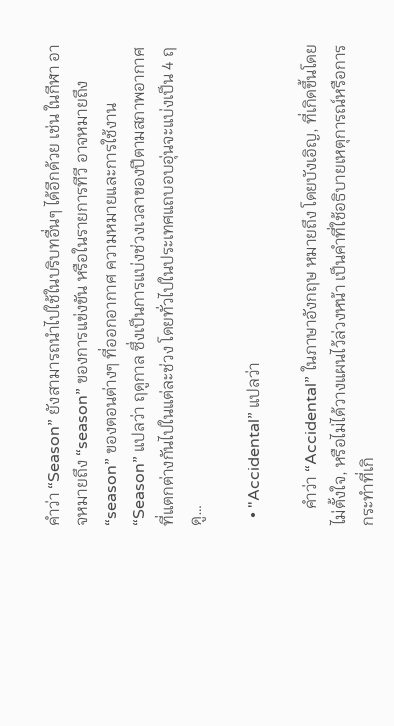คำว่า “Season” ยังสามารถนำไปใช้ในบริบทอื่นๆ ได้อีกด้วย เช่น ในกีฬา อาจหมายถึง “season” ของการแข่งขัน หรือในรายการทีวี อาจหมายถึง “season” ของตอนต่างๆ ที่ออกอากาศ ความหมายและการใช้งาน “Season” แปลว่า ฤดูกาล ซึ่งเป็นการแบ่งช่วงเวลาของปีตามสภาพอากาศที่แตกต่างกันไปในแต่ละช่วง โดยทั่วไปในประเทศแถบอบอุ่นจะแบ่งเป็น 4 ฤดู…

  • "Accidental” แปลว่า

    คำว่า “Accidental” ในภาษาอังกฤษ หมายถึง โดยบังเอิญ, ที่เกิดขึ้นโดยไม่ตั้งใจ, หรือไม่ได้วางแผนไว้ล่วงหน้า เป็นคำที่ใช้อธิบายเหตุการณ์หรือการกระทำที่เกิ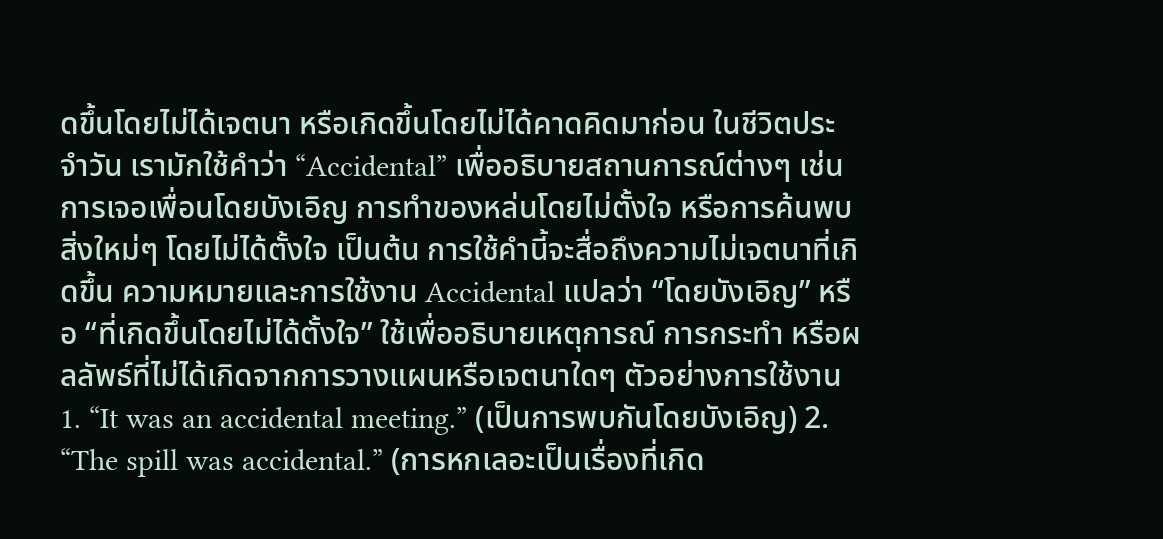ดขึ้นโดยไม่ได้เจตนา หรือเกิดขึ้นโดยไม่ได้คาดคิดมาก่อน ในชีวิตประจำวัน เรามักใช้คำว่า “Accidental” เพื่ออธิบายสถานการณ์ต่างๆ เช่น การเจอเพื่อนโดยบังเอิญ การทำของหล่นโดยไม่ตั้งใจ หรือการค้นพบสิ่งใหม่ๆ โดยไม่ได้ตั้งใจ เป็นต้น การใช้คำนี้จะสื่อถึงความไม่เจตนาที่เกิดขึ้น ความหมายและการใช้งาน Accidental แปลว่า “โดยบังเอิญ” หรือ “ที่เกิดขึ้นโดยไม่ได้ตั้งใจ” ใช้เพื่ออธิบายเหตุการณ์ การกระทำ หรือผลลัพธ์ที่ไม่ได้เกิดจากการวางแผนหรือเจตนาใดๆ ตัวอย่างการใช้งาน 1. “It was an accidental meeting.” (เป็นการพบกันโดยบังเอิญ) 2. “The spill was accidental.” (การหกเลอะเป็นเรื่องที่เกิด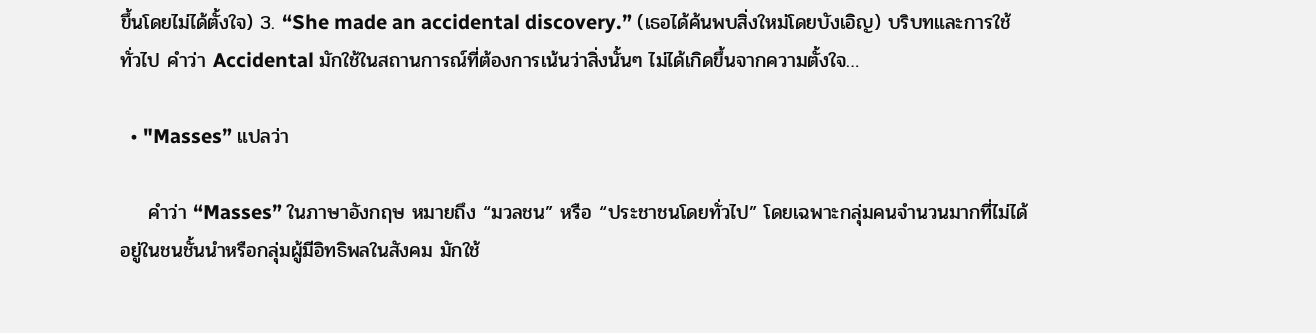ขึ้นโดยไม่ได้ตั้งใจ) 3. “She made an accidental discovery.” (เธอได้ค้นพบสิ่งใหม่โดยบังเอิญ) บริบทและการใช้ทั่วไป คำว่า Accidental มักใช้ในสถานการณ์ที่ต้องการเน้นว่าสิ่งนั้นๆ ไม่ได้เกิดขึ้นจากความตั้งใจ…

  • "Masses” แปลว่า

    คำว่า “Masses” ในภาษาอังกฤษ หมายถึง “มวลชน” หรือ “ประชาชนโดยทั่วไป” โดยเฉพาะกลุ่มคนจำนวนมากที่ไม่ได้อยู่ในชนชั้นนำหรือกลุ่มผู้มีอิทธิพลในสังคม มักใช้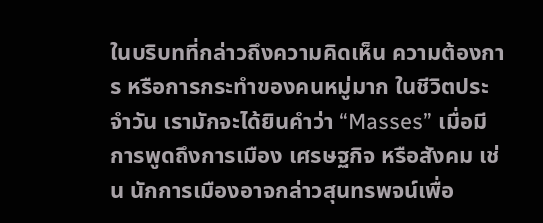ในบริบทที่กล่าวถึงความคิดเห็น ความต้องการ หรือการกระทำของคนหมู่มาก ในชีวิตประจำวัน เรามักจะได้ยินคำว่า “Masses” เมื่อมีการพูดถึงการเมือง เศรษฐกิจ หรือสังคม เช่น นักการเมืองอาจกล่าวสุนทรพจน์เพื่อ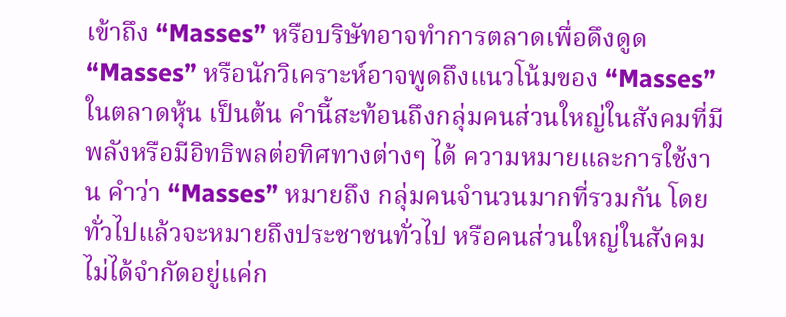เข้าถึง “Masses” หรือบริษัทอาจทำการตลาดเพื่อดึงดูด “Masses” หรือนักวิเคราะห์อาจพูดถึงแนวโน้มของ “Masses” ในตลาดหุ้น เป็นต้น คำนี้สะท้อนถึงกลุ่มคนส่วนใหญ่ในสังคมที่มีพลังหรือมีอิทธิพลต่อทิศทางต่างๆ ได้ ความหมายและการใช้งาน คำว่า “Masses” หมายถึง กลุ่มคนจำนวนมากที่รวมกัน โดยทั่วไปแล้วจะหมายถึงประชาชนทั่วไป หรือคนส่วนใหญ่ในสังคม ไม่ได้จำกัดอยู่แค่ก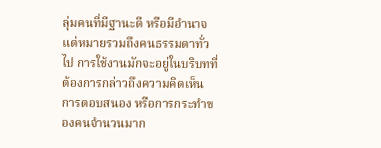ลุ่มคนที่มีฐานะดี หรือมีอำนาจ แต่หมายรวมถึงคนธรรมดาทั่วไป การใช้งานมักจะอยู่ในบริบทที่ต้องการกล่าวถึงความคิดเห็น การตอบสนอง หรือการกระทำของคนจำนวนมาก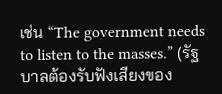เช่น “The government needs to listen to the masses.” (รัฐบาลต้องรับฟังเสียงของ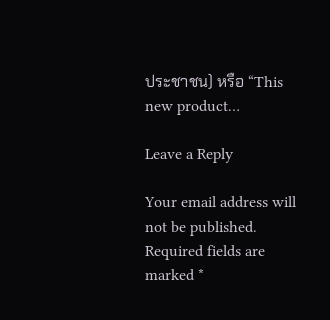ประชาชน) หรือ “This new product…

Leave a Reply

Your email address will not be published. Required fields are marked *